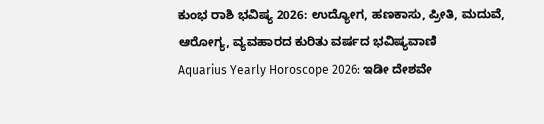ಕುಂಭ ರಾಶಿ ಭವಿಷ್ಯ 2026: ಉದ್ಯೋಗ, ಹಣಕಾಸು, ಪ್ರೀತಿ, ಮದುವೆ, ಆರೋಗ್ಯ, ವ್ಯವಹಾರದ ಕುರಿತು ವರ್ಷದ ಭವಿಷ್ಯವಾಣಿ
Aquarius Yearly Horoscope 2026: ಇಡೀ ದೇಶವೇ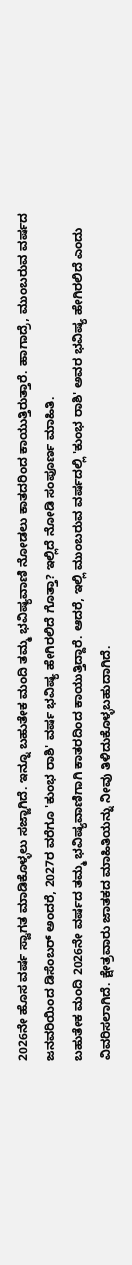2026ನೇ ಹೊಸ ವರ್ಷ ಸ್ವಾಗತ ಮಾಡಿಕೊಳ್ಳಲು ಸಜ್ಜಾಗಿದೆ. ಇನ್ನೂ ಬಹುತೇಕ ಮಂದಿ ತಮ್ಮ ಭವಿಷ್ಯವಾಣಿ ನೋಡಲು ಕಾತದರಿಂದ ಕಾಯುತ್ತಿರುತ್ತಾರೆ. ಹಾಗಾದ್ರೆ, ಮುಂಬರುವ ವರ್ಷದ ಜನವರಿಯಿಂದ ಡಿಸೆಂಬರ್ ಅಂದರೆ, 2027ರ ವರೆಗೂ 'ಕುಂಭ ರಾಶಿ' ವರ್ಷ ಭವಿಷ್ಯ ಹೇಗಿರಲಿದೆ ಗೊತ್ತಾ? ಇಲ್ಲಿದೆ ನೋಡಿ ಸಂಪೂರ್ಣ ಮಾಹಿತಿ.
ಬಹುತೇಕ ಮಂದಿ 2026ನೇ ವರ್ಷದ ತಮ್ಮ ಭವಿಷ್ಯವಾಣಿಗಾಗಿ ಕಾತರದಿಂದ ಕಾಯುತ್ತಿದ್ದಾರೆ. ಆದರೆ, ಇಲ್ಲಿ ಮುಂಬರುವ ವರ್ಷದಲ್ಲಿ 'ಕುಂಭ ರಾಶಿ' ಅವರ ಭವಿಷ್ಯ ಹೇಗಿರಲಿದೆ ಎಂದು ವಿವರಿಸಲಾಗಿದೆ. ಕ್ಷೇತ್ರವಾರು ಜಾತಕದ ಮಾಹಿತಿಯನ್ನು ನೀವು ತಿಳಿದುಕೊಳ್ಳಬಹುದಾಗಿದೆ.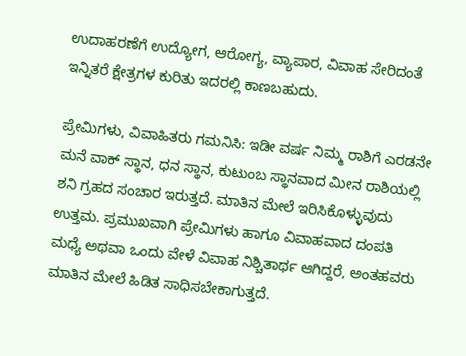ಉದಾಹರಣೆಗೆ ಉದ್ಯೋಗ, ಆರೋಗ್ಯ, ವ್ಯಾಪಾರ, ವಿವಾಹ ಸೇರಿದಂತೆ ಇನ್ನಿತರೆ ಕ್ಷೇತ್ರಗಳ ಕುರಿತು ಇದರಲ್ಲಿ ಕಾಣಬಹುದು.

ಪ್ರೇಮಿಗಳು, ವಿವಾಹಿತರು ಗಮನಿಸಿ: ಇಡೀ ವರ್ಷ ನಿಮ್ಮ ರಾಶಿಗೆ ಎರಡನೇ ಮನೆ ವಾಕ್ ಸ್ಥಾನ, ಧನ ಸ್ಥಾನ, ಕುಟುಂಬ ಸ್ಥಾನವಾದ ಮೀನ ರಾಶಿಯಲ್ಲಿ ಶನಿ ಗ್ರಹದ ಸಂಚಾರ ಇರುತ್ತದೆ. ಮಾತಿನ ಮೇಲೆ ಇರಿಸಿಕೊಳ್ಳುವುದು ಉತ್ತಮ. ಪ್ರಮುಖವಾಗಿ ಪ್ರೇಮಿಗಳು ಹಾಗೂ ವಿವಾಹವಾದ ದಂಪತಿ ಮಧ್ಯೆ ಅಥವಾ ಒಂದು ವೇಳೆ ವಿವಾಹ ನಿಶ್ಚಿತಾರ್ಥ ಆಗಿದ್ದರೆ, ಅಂತಹವರು ಮಾತಿನ ಮೇಲೆ ಹಿಡಿತ ಸಾಧಿಸಬೇಕಾಗುತ್ತದೆ.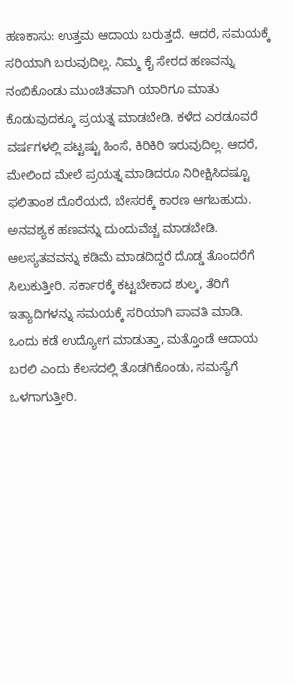ಹಣಕಾಸು: ಉತ್ತಮ ಆದಾಯ ಬರುತ್ತದೆ. ಆದರೆ, ಸಮಯಕ್ಕೆ ಸರಿಯಾಗಿ ಬರುವುದಿಲ್ಲ. ನಿಮ್ಮ ಕೈ ಸೇರದ ಹಣವನ್ನು ನಂಬಿಕೊಂಡು ಮುಂಚಿತವಾಗಿ ಯಾರಿಗೂ ಮಾತು ಕೊಡುವುದಕ್ಕೂ ಪ್ರಯತ್ನ ಮಾಡಬೇಡಿ. ಕಳೆದ ಎರಡೂವರೆ ವರ್ಷಗಳಲ್ಲಿ ಪಟ್ಟಷ್ಟು ಹಿಂಸೆ, ಕಿರಿಕಿರಿ ಇರುವುದಿಲ್ಲ. ಆದರೆ, ಮೇಲಿಂದ ಮೇಲೆ ಪ್ರಯತ್ನ ಮಾಡಿದರೂ ನಿರೀಕ್ಷಿಸಿದಷ್ಟೂ ಫಲಿತಾಂಶ ದೊರೆಯದೆ, ಬೇಸರಕ್ಕೆ ಕಾರಣ ಆಗಬಹುದು.
ಅನವಶ್ಯಕ ಹಣವನ್ನು ದುಂದುವೆಚ್ಚ ಮಾಡಬೇಡಿ. ಆಲಸ್ಯತವವನ್ನು ಕಡಿಮೆ ಮಾಡದಿದ್ದರೆ ದೊಡ್ಡ ತೊಂದರೆಗೆ ಸಿಲುಕುತ್ತೀರಿ. ಸರ್ಕಾರಕ್ಕೆ ಕಟ್ಟಬೇಕಾದ ಶುಲ್ಕ, ತೆರಿಗೆ ಇತ್ಯಾದಿಗಳನ್ನು ಸಮಯಕ್ಕೆ ಸರಿಯಾಗಿ ಪಾವತಿ ಮಾಡಿ. ಒಂದು ಕಡೆ ಉದ್ಯೋಗ ಮಾಡುತ್ತಾ, ಮತ್ತೊಂಡೆ ಆದಾಯ ಬರಲಿ ಎಂದು ಕೆಲಸದಲ್ಲಿ ತೊಡಗಿಕೊಂಡು, ಸಮಸ್ಯೆಗೆ ಒಳಗಾಗುತ್ತೀರಿ.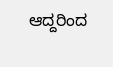ಆದ್ದರಿಂದ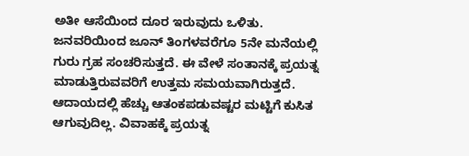ಅತೀ ಆಸೆಯಿಂದ ದೂರ ಇರುವುದು ಒಳಿತು.
ಜನವರಿಯಿಂದ ಜೂನ್ ತಿಂಗಳವರೆಗೂ 5ನೇ ಮನೆಯಲ್ಲಿ ಗುರು ಗ್ರಹ ಸಂಚರಿಸುತ್ತದೆ. ಈ ವೇಳೆ ಸಂತಾನಕ್ಕೆ ಪ್ರಯತ್ನ ಮಾಡುತ್ತಿರುವವರಿಗೆ ಉತ್ತಮ ಸಮಯವಾಗಿರುತ್ತದೆ. ಆದಾಯದಲ್ಲಿ ಹೆಚ್ಚು ಆತಂಕಪಡುವಷ್ಟರ ಮಟ್ಟಿಗೆ ಕುಸಿತ ಆಗುವುದಿಲ್ಲ. ವಿವಾಹಕ್ಕೆ ಪ್ರಯತ್ನ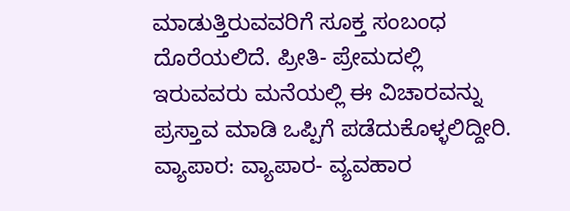ಮಾಡುತ್ತಿರುವವರಿಗೆ ಸೂಕ್ತ ಸಂಬಂಧ ದೊರೆಯಲಿದೆ. ಪ್ರೀತಿ- ಪ್ರೇಮದಲ್ಲಿ ಇರುವವರು ಮನೆಯಲ್ಲಿ ಈ ವಿಚಾರವನ್ನು ಪ್ರಸ್ತಾವ ಮಾಡಿ ಒಪ್ಪಿಗೆ ಪಡೆದುಕೊಳ್ಳಲಿದ್ದೀರಿ.
ವ್ಯಾಪಾರ: ವ್ಯಾಪಾರ- ವ್ಯವಹಾರ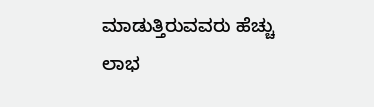ಮಾಡುತ್ತಿರುವವರು ಹೆಚ್ಚು ಲಾಭ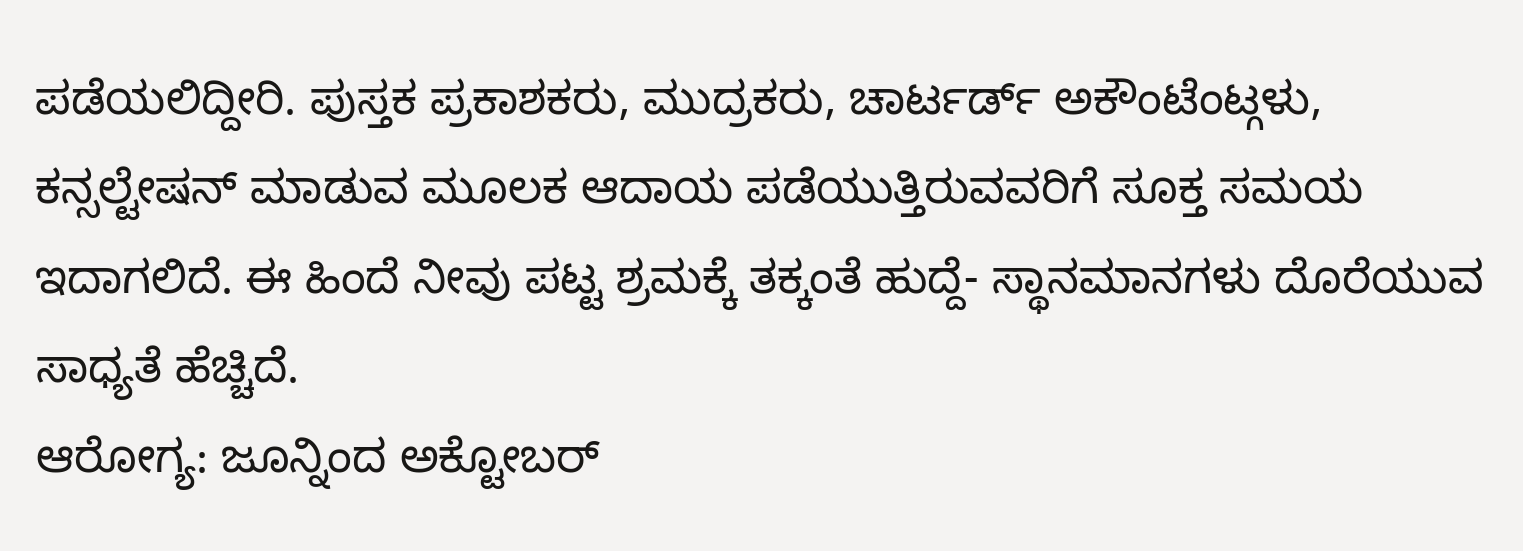ಪಡೆಯಲಿದ್ದೀರಿ. ಪುಸ್ತಕ ಪ್ರಕಾಶಕರು, ಮುದ್ರಕರು, ಚಾರ್ಟರ್ಡ್ ಅಕೌಂಟೆಂಟ್ಗಳು, ಕನ್ಸಲ್ಟೇಷನ್ ಮಾಡುವ ಮೂಲಕ ಆದಾಯ ಪಡೆಯುತ್ತಿರುವವರಿಗೆ ಸೂಕ್ತ ಸಮಯ ಇದಾಗಲಿದೆ. ಈ ಹಿಂದೆ ನೀವು ಪಟ್ಟ ಶ್ರಮಕ್ಕೆ ತಕ್ಕಂತೆ ಹುದ್ದೆ- ಸ್ಥಾನಮಾನಗಳು ದೊರೆಯುವ ಸಾಧ್ಯತೆ ಹೆಚ್ಚಿದೆ.
ಆರೋಗ್ಯ: ಜೂನ್ನಿಂದ ಅಕ್ಟೋಬರ್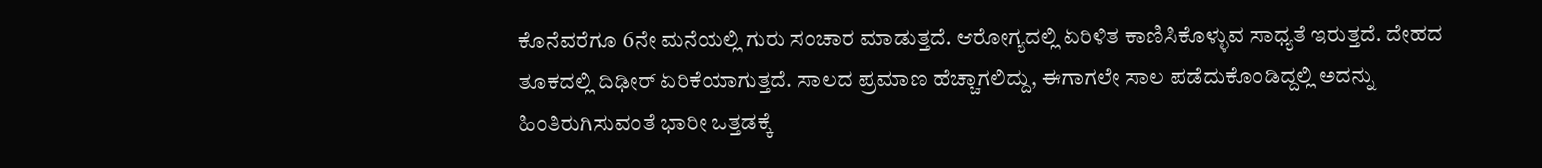ಕೊನೆವರೆಗೂ 6ನೇ ಮನೆಯಲ್ಲಿ ಗುರು ಸಂಚಾರ ಮಾಡುತ್ತದೆ. ಆರೋಗ್ಯದಲ್ಲಿ ಏರಿಳಿತ ಕಾಣಿಸಿಕೊಳ್ಳುವ ಸಾಧ್ಯತೆ ಇರುತ್ತದೆ. ದೇಹದ ತೂಕದಲ್ಲಿ ದಿಢೀರ್ ಏರಿಕೆಯಾಗುತ್ತದೆ. ಸಾಲದ ಪ್ರಮಾಣ ಹೆಚ್ಚಾಗಲಿದ್ದು, ಈಗಾಗಲೇ ಸಾಲ ಪಡೆದುಕೊಂಡಿದ್ದಲ್ಲಿ ಅದನ್ನು ಹಿಂತಿರುಗಿಸುವಂತೆ ಭಾರೀ ಒತ್ತಡಕ್ಕೆ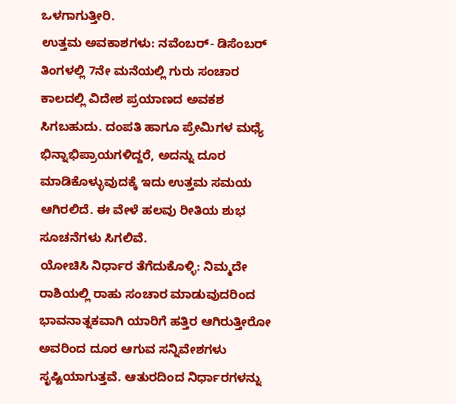ಒಳಗಾಗುತ್ತೀರಿ.
ಉತ್ತಮ ಅವಕಾಶಗಳು: ನವೆಂಬರ್- ಡಿಸೆಂಬರ್ ತಿಂಗಳಲ್ಲಿ 7ನೇ ಮನೆಯಲ್ಲಿ ಗುರು ಸಂಚಾರ ಕಾಲದಲ್ಲಿ ವಿದೇಶ ಪ್ರಯಾಣದ ಅವಕಶ ಸಿಗಬಹುದು. ದಂಪತಿ ಹಾಗೂ ಪ್ರೇಮಿಗಳ ಮಧ್ಯೆ ಭಿನ್ನಾಭಿಪ್ರಾಯಗಳಿದ್ದರೆ, ಅದನ್ನು ದೂರ ಮಾಡಿಕೊಳ್ಳುವುದಕ್ಕೆ ಇದು ಉತ್ತಮ ಸಮಯ ಆಗಿರಲಿದೆ. ಈ ವೇಳೆ ಹಲವು ರೀತಿಯ ಶುಭ ಸೂಚನೆಗಳು ಸಿಗಲಿವೆ.
ಯೋಚಿಸಿ ನಿರ್ಧಾರ ತೆಗೆದುಕೊಳ್ಳಿ: ನಿಮ್ಮದೇ ರಾಶಿಯಲ್ಲಿ ರಾಹು ಸಂಚಾರ ಮಾಡುವುದರಿಂದ ಭಾವನಾತ್ನಕವಾಗಿ ಯಾರಿಗೆ ಹತ್ತಿರ ಆಗಿರುತ್ತೀರೋ ಅವರಿಂದ ದೂರ ಆಗುವ ಸನ್ನಿವೇಶಗಳು ಸೃಷ್ಟಿಯಾಗುತ್ತವೆ. ಆತುರದಿಂದ ನಿರ್ಧಾರಗಳನ್ನು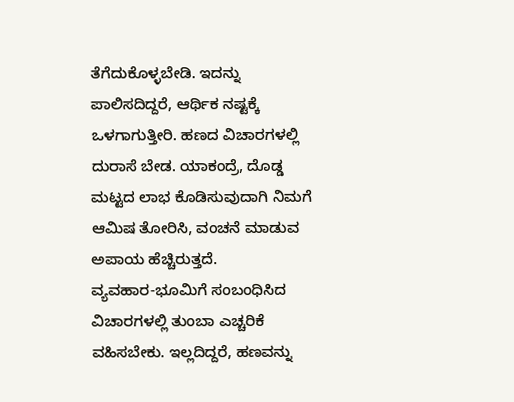ತೆಗೆದುಕೊಳ್ಳಬೇಡಿ. ಇದನ್ನು ಪಾಲಿಸದಿದ್ದರೆ, ಆರ್ಥಿಕ ನಷ್ಟಕ್ಕೆ ಒಳಗಾಗುತ್ತೀರಿ. ಹಣದ ವಿಚಾರಗಳಲ್ಲಿ ದುರಾಸೆ ಬೇಡ. ಯಾಕಂದ್ರೆ, ದೊಡ್ಡ ಮಟ್ಟದ ಲಾಭ ಕೊಡಿಸುವುದಾಗಿ ನಿಮಗೆ ಆಮಿಷ ತೋರಿಸಿ, ವಂಚನೆ ಮಾಡುವ ಅಪಾಯ ಹೆಚ್ಚಿರುತ್ತದೆ.
ವ್ಯವಹಾರ-ಭೂಮಿಗೆ ಸಂಬಂಧಿಸಿದ ವಿಚಾರಗಳಲ್ಲಿ ತುಂಬಾ ಎಚ್ಚರಿಕೆ ವಹಿಸಬೇಕು. ಇಲ್ಲದಿದ್ದರೆ, ಹಣವನ್ನು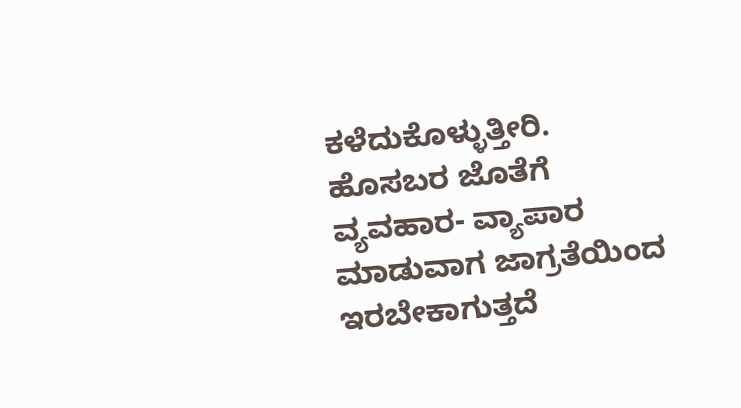ಕಳೆದುಕೊಳ್ಳುತ್ತೀರಿ. ಹೊಸಬರ ಜೊತೆಗೆ ವ್ಯವಹಾರ- ವ್ಯಾಪಾರ ಮಾಡುವಾಗ ಜಾಗ್ರತೆಯಿಂದ ಇರಬೇಕಾಗುತ್ತದೆ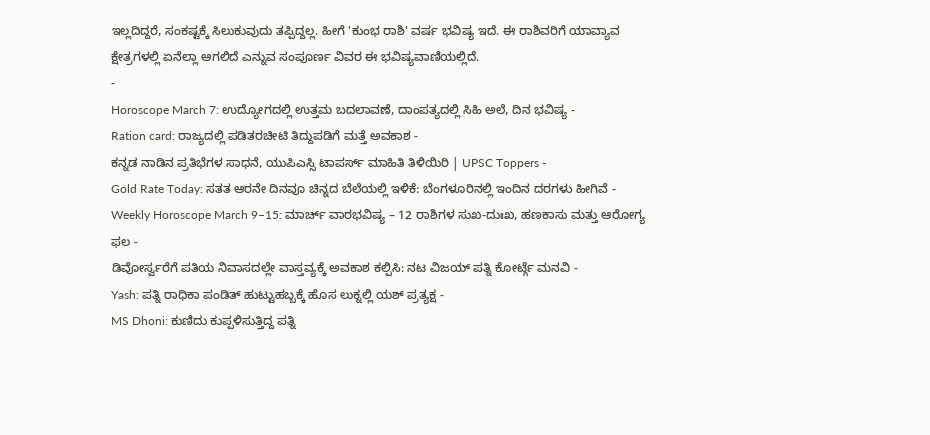ಇಲ್ಲದಿದ್ದರೆ, ಸಂಕಷ್ಟಕ್ಕೆ ಸಿಲುಕುವುದು ತಪ್ಪಿದ್ದಲ್ಲ. ಹೀಗೆ 'ಕುಂಭ ರಾಶಿ' ವರ್ಷ ಭವಿಷ್ಯ ಇದೆ. ಈ ರಾಶಿವರಿಗೆ ಯಾವ್ಯಾವ ಕ್ಷೇತ್ರಗಳಲ್ಲಿ ಏನೆಲ್ಲಾ ಆಗಲಿದೆ ಎನ್ನುವ ಸಂಪೂರ್ಣ ವಿವರ ಈ ಭವಿಷ್ಯವಾಣಿಯಲ್ಲಿದೆ.
-
Horoscope March 7: ಉದ್ಯೋಗದಲ್ಲಿ ಉತ್ತಮ ಬದಲಾವಣೆ, ದಾಂಪತ್ಯದಲ್ಲಿ ಸಿಹಿ ಅಲೆ, ದಿನ ಭವಿಷ್ಯ -
Ration card: ರಾಜ್ಯದಲ್ಲಿ ಪಡಿತರಚೀಟಿ ತಿದ್ದುಪಡಿಗೆ ಮತ್ತೆ ಅವಕಾಶ -
ಕನ್ನಡ ನಾಡಿನ ಪ್ರತಿಭೆಗಳ ಸಾಧನೆ, ಯುಪಿಎಸ್ಸಿ ಟಾಪರ್ಸ್ ಮಾಹಿತಿ ತಿಳಿಯಿರಿ | UPSC Toppers -
Gold Rate Today: ಸತತ ಆರನೇ ದಿನವೂ ಚಿನ್ನದ ಬೆಲೆಯಲ್ಲಿ ಇಳಿಕೆ: ಬೆಂಗಳೂರಿನಲ್ಲಿ ಇಂದಿನ ದರಗಳು ಹೀಗಿವೆ -
Weekly Horoscope March 9–15: ಮಾರ್ಚ್ ವಾರಭವಿಷ್ಯ – 12 ರಾಶಿಗಳ ಸುಖ-ದುಃಖ, ಹಣಕಾಸು ಮತ್ತು ಆರೋಗ್ಯ ಫಲ -
ಡಿವೋರ್ಸ್ವರೆಗೆ ಪತಿಯ ನಿವಾಸದಲ್ಲೇ ವಾಸ್ತವ್ಯಕ್ಕೆ ಅವಕಾಶ ಕಲ್ಪಿಸಿ: ನಟ ವಿಜಯ್ ಪತ್ನಿ ಕೋರ್ಟ್ಗೆ ಮನವಿ -
Yash: ಪತ್ನಿ ರಾಧಿಕಾ ಪಂಡಿತ್ ಹುಟ್ಟುಹಬ್ಬಕ್ಕೆ ಹೊಸ ಲುಕ್ನಲ್ಲಿ ಯಶ್ ಪ್ರತ್ಯಕ್ಷ -
MS Dhoni: ಕುಣಿದು ಕುಪ್ಪಳಿಸುತ್ತಿದ್ದ ಪತ್ನಿ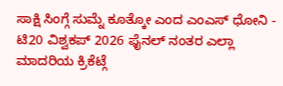ಸಾಕ್ಷಿ ಸಿಂಗ್ಗೆ ಸುಮ್ನೆ ಕೂತ್ಕೋ ಎಂದ ಎಂಎಸ್ ಧೋನಿ -
ಟಿ20 ವಿಶ್ವಕಪ್ 2026 ಫೈನಲ್ ನಂತರ ಎಲ್ಲಾ ಮಾದರಿಯ ಕ್ರಿಕೆಟ್ಗೆ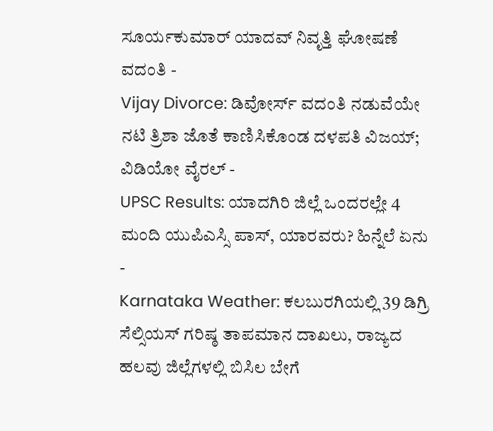ಸೂರ್ಯಕುಮಾರ್ ಯಾದವ್ ನಿವೃತ್ತಿ ಘೋಷಣೆ ವದಂತಿ -
Vijay Divorce: ಡಿವೋರ್ಸ್ ವದಂತಿ ನಡುವೆಯೇ ನಟಿ ತ್ರಿಶಾ ಜೊತೆ ಕಾಣಿಸಿಕೊಂಡ ದಳಪತಿ ವಿಜಯ್; ವಿಡಿಯೋ ವೈರಲ್ -
UPSC Results: ಯಾದಗಿರಿ ಜಿಲ್ಲೆ ಒಂದರಲ್ಲೇ 4 ಮಂದಿ ಯುಪಿಎಸ್ಸಿ ಪಾಸ್, ಯಾರವರು? ಹಿನ್ನೆಲೆ ಏನು -
Karnataka Weather: ಕಲಬುರಗಿಯಲ್ಲಿ 39 ಡಿಗ್ರಿ ಸೆಲ್ಸಿಯಸ್ ಗರಿಷ್ಠ ತಾಪಮಾನ ದಾಖಲು, ರಾಜ್ಯದ ಹಲವು ಜಿಲ್ಲೆಗಳಲ್ಲಿ ಬಿಸಿಲ ಬೇಗೆ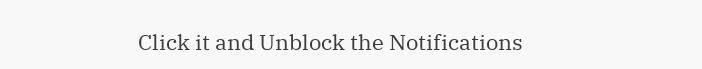Click it and Unblock the Notifications